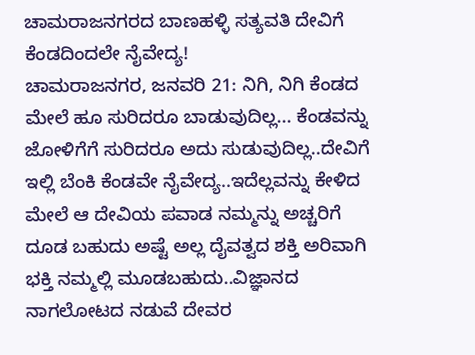ಚಾಮರಾಜನಗರದ ಬಾಣಹಳ್ಳಿ ಸತ್ಯವತಿ ದೇವಿಗೆ ಕೆಂಡದಿಂದಲೇ ನೈವೇದ್ಯ!
ಚಾಮರಾಜನಗರ, ಜನವರಿ 21: ನಿಗಿ, ನಿಗಿ ಕೆಂಡದ ಮೇಲೆ ಹೂ ಸುರಿದರೂ ಬಾಡುವುದಿಲ್ಲ... ಕೆಂಡವನ್ನು ಜೋಳಿಗೆಗೆ ಸುರಿದರೂ ಅದು ಸುಡುವುದಿಲ್ಲ..ದೇವಿಗೆ ಇಲ್ಲಿ ಬೆಂಕಿ ಕೆಂಡವೇ ನೈವೇದ್ಯ..ಇದೆಲ್ಲವನ್ನು ಕೇಳಿದ ಮೇಲೆ ಆ ದೇವಿಯ ಪವಾಡ ನಮ್ಮನ್ನು ಅಚ್ಚರಿಗೆ ದೂಡ ಬಹುದು ಅಷ್ಟೆ ಅಲ್ಲ ದೈವತ್ವದ ಶಕ್ತಿ ಅರಿವಾಗಿ ಭಕ್ತಿ ನಮ್ಮಲ್ಲಿ ಮೂಡಬಹುದು..ವಿಜ್ಞಾನದ ನಾಗಲೋಟದ ನಡುವೆ ದೇವರ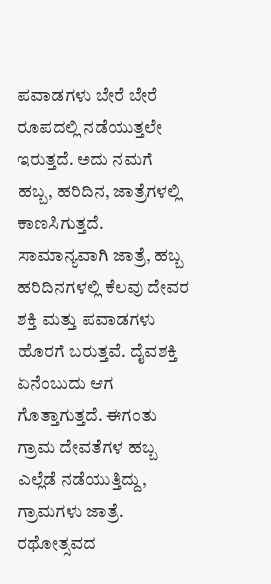ಪವಾಡಗಳು ಬೇರೆ ಬೇರೆ ರೂಪದಲ್ಲಿ ನಡೆಯುತ್ತಲೇ ಇರುತ್ತದೆ. ಅದು ನಮಗೆ ಹಬ್ಬ, ಹರಿದಿನ, ಜಾತ್ರೆಗಳಲ್ಲಿ ಕಾಣಸಿಗುತ್ತದೆ.
ಸಾಮಾನ್ಯವಾಗಿ ಜಾತ್ರೆ, ಹಬ್ಬ ಹರಿದಿನಗಳಲ್ಲಿ ಕೆಲವು ದೇವರ ಶಕ್ತಿ ಮತ್ತು ಪವಾಡಗಳು ಹೊರಗೆ ಬರುತ್ತವೆ. ದೈವಶಕ್ತಿ ಏನೆಂಬುದು ಆಗ ಗೊತ್ತಾಗುತ್ತದೆ. ಈಗಂತು ಗ್ರಾಮ ದೇವತೆಗಳ ಹಬ್ಬ ಎಲ್ಲೆಡೆ ನಡೆಯುತ್ತಿದ್ದು, ಗ್ರಾಮಗಳು ಜಾತ್ರೆ. ರಥೋತ್ಸವದ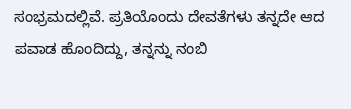ಸಂಭ್ರಮದಲ್ಲಿವೆ. ಪ್ರತಿಯೊಂದು ದೇವತೆಗಳು ತನ್ನದೇ ಆದ ಪವಾಡ ಹೊಂದಿದ್ದು, ತನ್ನನ್ನು ನಂಬಿ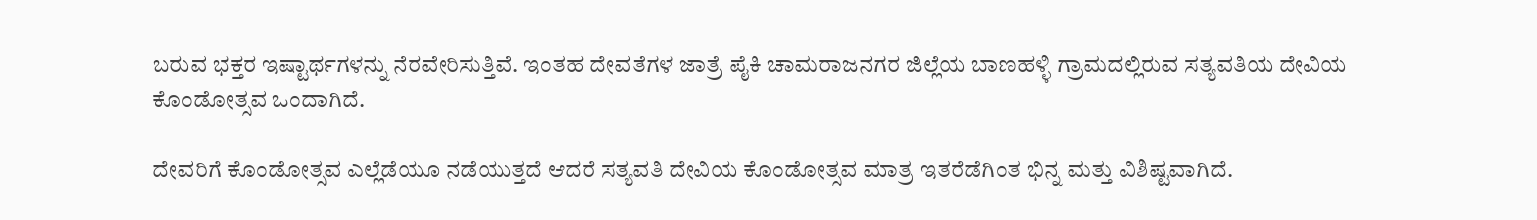ಬರುವ ಭಕ್ತರ ಇಷ್ಟಾರ್ಥಗಳನ್ನು ನೆರವೇರಿಸುತ್ತಿವೆ. ಇಂತಹ ದೇವತೆಗಳ ಜಾತ್ರೆ ಪೈಕಿ ಚಾಮರಾಜನಗರ ಜಿಲ್ಲೆಯ ಬಾಣಹಳ್ಳಿ ಗ್ರಾಮದಲ್ಲಿರುವ ಸತ್ಯವತಿಯ ದೇವಿಯ ಕೊಂಡೋತ್ಸವ ಒಂದಾಗಿದೆ.

ದೇವರಿಗೆ ಕೊಂಡೋತ್ಸವ ಎಲ್ಲೆಡೆಯೂ ನಡೆಯುತ್ತದೆ ಆದರೆ ಸತ್ಯವತಿ ದೇವಿಯ ಕೊಂಡೋತ್ಸವ ಮಾತ್ರ ಇತರೆಡೆಗಿಂತ ಭಿನ್ನ ಮತ್ತು ವಿಶಿಷ್ಟವಾಗಿದೆ.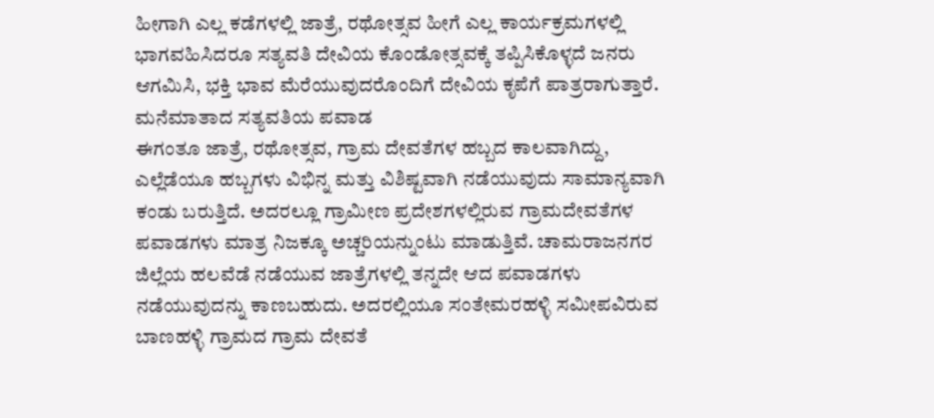ಹೀಗಾಗಿ ಎಲ್ಲ ಕಡೆಗಳಲ್ಲಿ ಜಾತ್ರೆ, ರಥೋತ್ಸವ ಹೀಗೆ ಎಲ್ಲ ಕಾರ್ಯಕ್ರಮಗಳಲ್ಲಿ ಭಾಗವಹಿಸಿದರೂ ಸತ್ಯವತಿ ದೇವಿಯ ಕೊಂಡೋತ್ಸವಕ್ಕೆ ತಪ್ಪಿಸಿಕೊಳ್ಳದೆ ಜನರು ಆಗಮಿಸಿ, ಭಕ್ತಿ ಭಾವ ಮೆರೆಯುವುದರೊಂದಿಗೆ ದೇವಿಯ ಕೃಪೆಗೆ ಪಾತ್ರರಾಗುತ್ತಾರೆ.
ಮನೆಮಾತಾದ ಸತ್ಯವತಿಯ ಪವಾಡ
ಈಗಂತೂ ಜಾತ್ರೆ, ರಥೋತ್ಸವ, ಗ್ರಾಮ ದೇವತೆಗಳ ಹಬ್ಬದ ಕಾಲವಾಗಿದ್ದು, ಎಲ್ಲೆಡೆಯೂ ಹಬ್ಬಗಳು ವಿಭಿನ್ನ ಮತ್ತು ವಿಶಿಷ್ಟವಾಗಿ ನಡೆಯುವುದು ಸಾಮಾನ್ಯವಾಗಿ ಕಂಡು ಬರುತ್ತಿದೆ. ಅದರಲ್ಲೂ ಗ್ರಾಮೀಣ ಪ್ರದೇಶಗಳಲ್ಲಿರುವ ಗ್ರಾಮದೇವತೆಗಳ ಪವಾಡಗಳು ಮಾತ್ರ ನಿಜಕ್ಕೂ ಅಚ್ಚರಿಯನ್ನುಂಟು ಮಾಡುತ್ತಿವೆ. ಚಾಮರಾಜನಗರ ಜಿಲ್ಲೆಯ ಹಲವೆಡೆ ನಡೆಯುವ ಜಾತ್ರೆಗಳಲ್ಲಿ ತನ್ನದೇ ಆದ ಪವಾಡಗಳು ನಡೆಯುವುದನ್ನು ಕಾಣಬಹುದು. ಅದರಲ್ಲಿಯೂ ಸಂತೇಮರಹಳ್ಳಿ ಸಮೀಪವಿರುವ ಬಾಣಹಳ್ಳಿ ಗ್ರಾಮದ ಗ್ರಾಮ ದೇವತೆ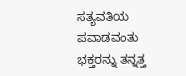ಸತ್ಯವತಿಯ ಪವಾಡವಂತು ಭಕ್ತರನ್ನು ತನ್ನತ್ತ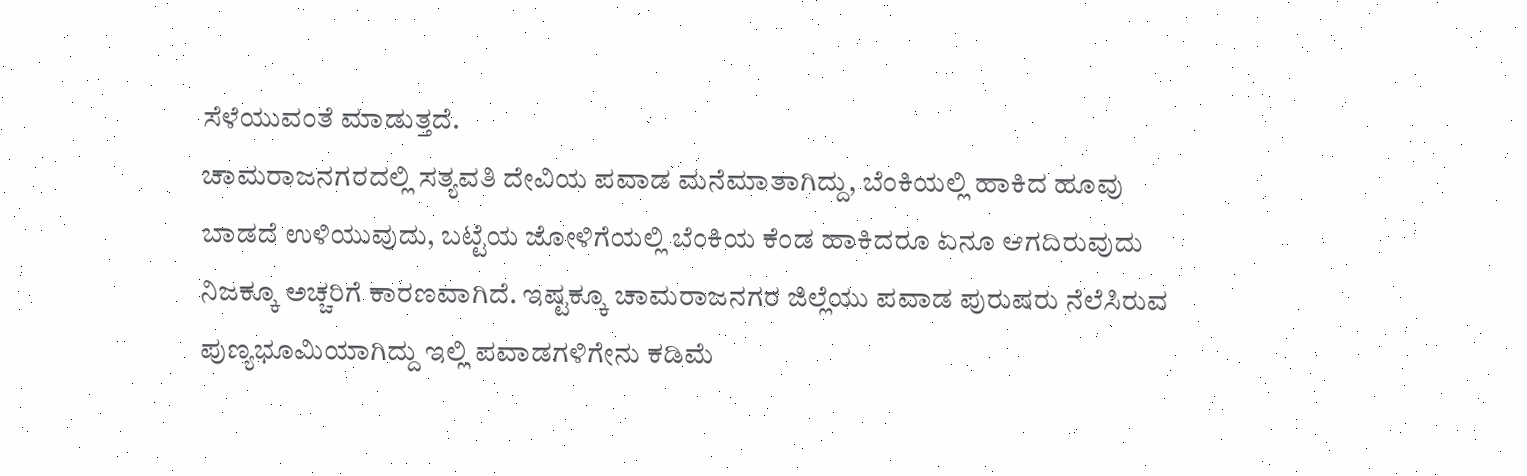ಸೆಳೆಯುವಂತೆ ಮಾಡುತ್ತದೆ.
ಚಾಮರಾಜನಗರದಲ್ಲಿ ಸತ್ಯವತಿ ದೇವಿಯ ಪವಾಡ ಮನೆಮಾತಾಗಿದ್ದು, ಬೆಂಕಿಯಲ್ಲಿ ಹಾಕಿದ ಹೂವು ಬಾಡದೆ ಉಳಿಯುವುದು, ಬಟ್ಟೆಯ ಜೋಳಿಗೆಯಲ್ಲಿ ಬೆಂಕಿಯ ಕೆಂಡ ಹಾಕಿದರೂ ಏನೂ ಆಗದಿರುವುದು ನಿಜಕ್ಕೂ ಅಚ್ಚರಿಗೆ ಕಾರಣವಾಗಿದೆ. ಇಷ್ಟಕ್ಕೂ ಚಾಮರಾಜನಗರ ಜಿಲ್ಲೆಯು ಪವಾಡ ಪುರುಷರು ನೆಲೆಸಿರುವ ಪುಣ್ಯಭೂಮಿಯಾಗಿದ್ದು ಇಲ್ಲಿ ಪವಾಡಗಳಿಗೇನು ಕಡಿಮೆ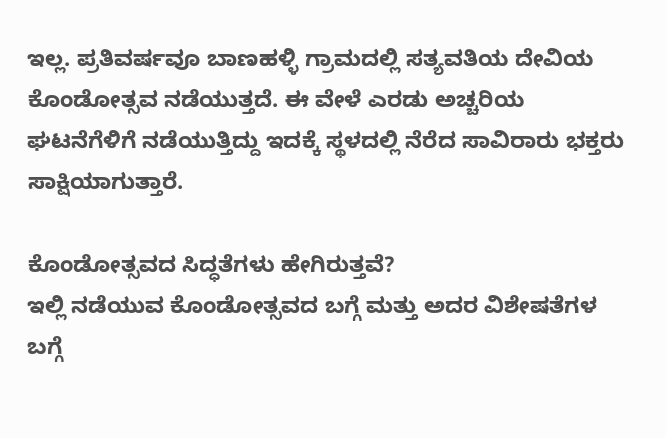ಇಲ್ಲ. ಪ್ರತಿವರ್ಷವೂ ಬಾಣಹಳ್ಳಿ ಗ್ರಾಮದಲ್ಲಿ ಸತ್ಯವತಿಯ ದೇವಿಯ ಕೊಂಡೋತ್ಸವ ನಡೆಯುತ್ತದೆ. ಈ ವೇಳೆ ಎರಡು ಅಚ್ಚರಿಯ ಘಟನೆಗೆಳಿಗೆ ನಡೆಯುತ್ತಿದ್ದು ಇದಕ್ಕೆ ಸ್ಥಳದಲ್ಲಿ ನೆರೆದ ಸಾವಿರಾರು ಭಕ್ತರು ಸಾಕ್ಷಿಯಾಗುತ್ತಾರೆ.

ಕೊಂಡೋತ್ಸವದ ಸಿದ್ಧತೆಗಳು ಹೇಗಿರುತ್ತವೆ?
ಇಲ್ಲಿ ನಡೆಯುವ ಕೊಂಡೋತ್ಸವದ ಬಗ್ಗೆ ಮತ್ತು ಅದರ ವಿಶೇಷತೆಗಳ ಬಗ್ಗೆ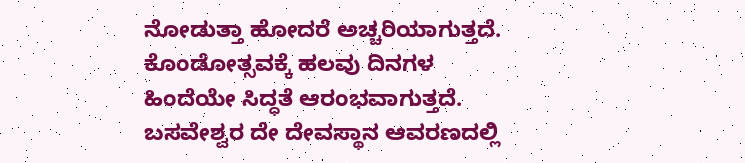ನೋಡುತ್ತಾ ಹೋದರೆ ಅಚ್ಚರಿಯಾಗುತ್ತದೆ. ಕೊಂಡೋತ್ಸವಕ್ಕೆ ಹಲವು ದಿನಗಳ ಹಿಂದೆಯೇ ಸಿದ್ಧತೆ ಆರಂಭವಾಗುತ್ತದೆ. ಬಸವೇಶ್ವರ ದೇ ದೇವಸ್ಥಾನ ಆವರಣದಲ್ಲಿ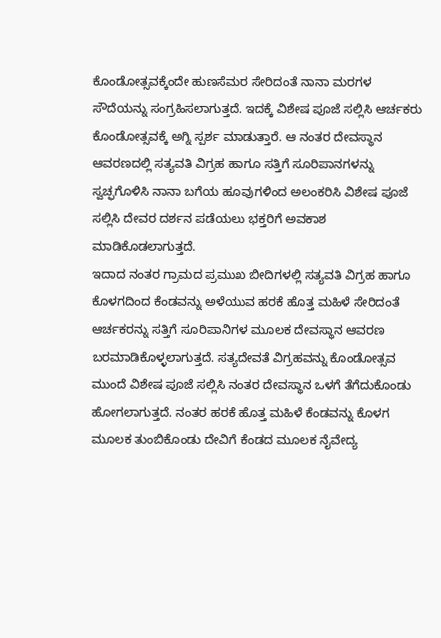ಕೊಂಡೋತ್ಸವಕ್ಕೆಂದೇ ಹುಣಸೆಮರ ಸೇರಿದಂತೆ ನಾನಾ ಮರಗಳ ಸೌದೆಯನ್ನು ಸಂಗ್ರಹಿಸಲಾಗುತ್ತದೆ. ಇದಕ್ಕೆ ವಿಶೇಷ ಪೂಜೆ ಸಲ್ಲಿಸಿ ಆರ್ಚಕರು ಕೊಂಡೋತ್ಸವಕ್ಕೆ ಅಗ್ನಿ ಸ್ಪರ್ಶ ಮಾಡುತ್ತಾರೆ. ಆ ನಂತರ ದೇವಸ್ಥಾನ ಆವರಣದಲ್ಲಿ ಸತ್ಯವತಿ ವಿಗ್ರಹ ಹಾಗೂ ಸತ್ತಿಗೆ ಸೂರಿಪಾನಗಳನ್ನು ಸ್ವಚ್ಫಗೊಳಿಸಿ ನಾನಾ ಬಗೆಯ ಹೂವುಗಳಿಂದ ಅಲಂಕರಿಸಿ ವಿಶೇಷ ಪೂಜೆ ಸಲ್ಲಿಸಿ ದೇವರ ದರ್ಶನ ಪಡೆಯಲು ಭಕ್ತರಿಗೆ ಅವಕಾಶ ಮಾಡಿಕೊಡಲಾಗುತ್ತದೆ.
ಇದಾದ ನಂತರ ಗ್ರಾಮದ ಪ್ರಮುಖ ಬೀದಿಗಳಲ್ಲಿ ಸತ್ಯವತಿ ವಿಗ್ರಹ ಹಾಗೂ ಕೊಳಗದಿಂದ ಕೆಂಡವನ್ನು ಅಳೆಯುವ ಹರಕೆ ಹೊತ್ತ ಮಹಿಳೆ ಸೇರಿದಂತೆ ಆರ್ಚಕರನ್ನು ಸತ್ತಿಗೆ ಸೂರಿಪಾನಿಗಳ ಮೂಲಕ ದೇವಸ್ಥಾನ ಆವರಣ ಬರಮಾಡಿಕೊಳ್ಳಲಾಗುತ್ತದೆ. ಸತ್ಯದೇವತೆ ವಿಗ್ರಹವನ್ನು ಕೊಂಡೋತ್ಸವ ಮುಂದೆ ವಿಶೇಷ ಪೂಜೆ ಸಲ್ಲಿಸಿ ನಂತರ ದೇವಸ್ಥಾನ ಒಳಗೆ ತೆಗೆದುಕೊಂಡು ಹೋಗಲಾಗುತ್ತದೆ. ನಂತರ ಹರಕೆ ಹೊತ್ತ ಮಹಿಳೆ ಕೆಂಡವನ್ನು ಕೊಳಗ ಮೂಲಕ ತುಂಬಿಕೊಂಡು ದೇವಿಗೆ ಕೆಂಡದ ಮೂಲಕ ನೈವೇದ್ಯ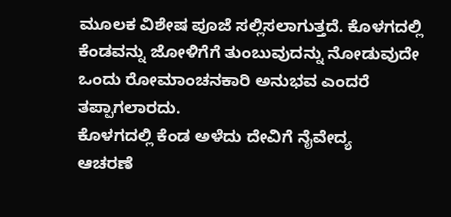ಮೂಲಕ ವಿಶೇಷ ಪೂಜೆ ಸಲ್ಲಿಸಲಾಗುತ್ತದೆ. ಕೊಳಗದಲ್ಲಿ ಕೆಂಡವನ್ನು ಜೋಳಿಗೆಗೆ ತುಂಬುವುದನ್ನು ನೋಡುವುದೇ ಒಂದು ರೋಮಾಂಚನಕಾರಿ ಅನುಭವ ಎಂದರೆ ತಪ್ಪಾಗಲಾರದು.
ಕೊಳಗದಲ್ಲಿ ಕೆಂಡ ಅಳೆದು ದೇವಿಗೆ ನೈವೇದ್ಯ
ಆಚರಣೆ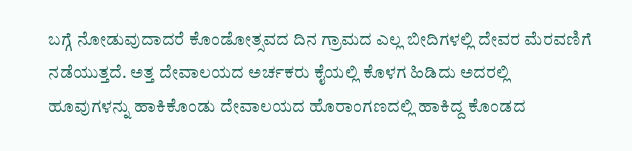ಬಗ್ಗೆ ನೋಡುವುದಾದರೆ ಕೊಂಡೋತ್ಸವದ ದಿನ ಗ್ರಾಮದ ಎಲ್ಲ ಬೀದಿಗಳಲ್ಲಿ ದೇವರ ಮೆರವಣಿಗೆ ನಡೆಯುತ್ತದೆ. ಅತ್ತ ದೇವಾಲಯದ ಅರ್ಚಕರು ಕೈಯಲ್ಲಿ ಕೊಳಗ ಹಿಡಿದು ಅದರಲ್ಲಿ ಹೂವುಗಳನ್ನು ಹಾಕಿಕೊಂಡು ದೇವಾಲಯದ ಹೊರಾಂಗಣದಲ್ಲಿ ಹಾಕಿದ್ದ ಕೊಂಡದ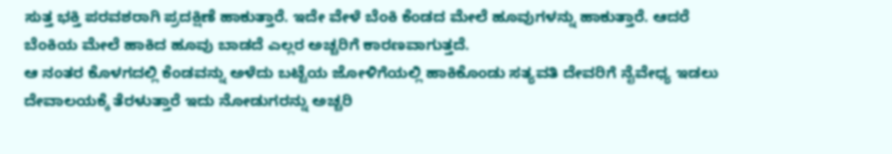ಸುತ್ತ ಭಕ್ತಿ ಪರವಶರಾಗಿ ಪ್ರದಕ್ಷಿಣೆ ಹಾಕುತ್ತಾರೆ. ಇದೇ ವೇಳೆ ಬೆಂಕಿ ಕೆಂಡದ ಮೇಲೆ ಹೂವುಗಳನ್ನು ಹಾಕುತ್ತಾರೆ. ಆದರೆ ಬೆಂಕಿಯ ಮೇಲೆ ಹಾಕಿದ ಹೂವು ಬಾಡದೆ ಎಲ್ಲರ ಅಚ್ಚರಿಗೆ ಕಾರಣವಾಗುತ್ತದೆ.
ಆ ನಂತರ ಕೊಳಗದಲ್ಲಿ ಕೆಂಡವನ್ನು ಅಳೆದು ಬಟ್ಟೆಯ ಜೋಳಿಗೆಯಲ್ಲಿ ಹಾಕಿಕೊಂಡು ಸತ್ಯವತಿ ದೇವರಿಗೆ ನೈವೇಧ್ಯ ಇಡಲು ದೇವಾಲಯಕ್ಕೆ ತೆರಳುತ್ತಾರೆ ಇದು ನೋಡುಗರನ್ನು ಅಚ್ಚರಿ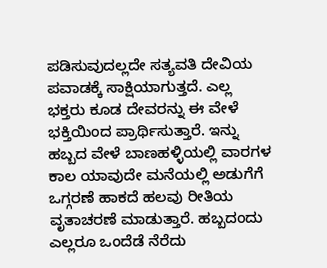ಪಡಿಸುವುದಲ್ಲದೇ ಸತ್ಯವತಿ ದೇವಿಯ ಪವಾಡಕ್ಕೆ ಸಾಕ್ಷಿಯಾಗುತ್ತದೆ. ಎಲ್ಲ ಭಕ್ತರು ಕೂಡ ದೇವರನ್ನು ಈ ವೇಳೆ ಭಕ್ತಿಯಿಂದ ಪ್ರಾರ್ಥಿಸುತ್ತಾರೆ. ಇನ್ನು ಹಬ್ಬದ ವೇಳೆ ಬಾಣಹಳ್ಳಿಯಲ್ಲಿ ವಾರಗಳ ಕಾಲ ಯಾವುದೇ ಮನೆಯಲ್ಲಿ ಅಡುಗೆಗೆ ಒಗ್ಗರಣೆ ಹಾಕದೆ ಹಲವು ರೀತಿಯ ವೃತಾಚರಣೆ ಮಾಡುತ್ತಾರೆ. ಹಬ್ಬದಂದು ಎಲ್ಲರೂ ಒಂದೆಡೆ ನೆರೆದು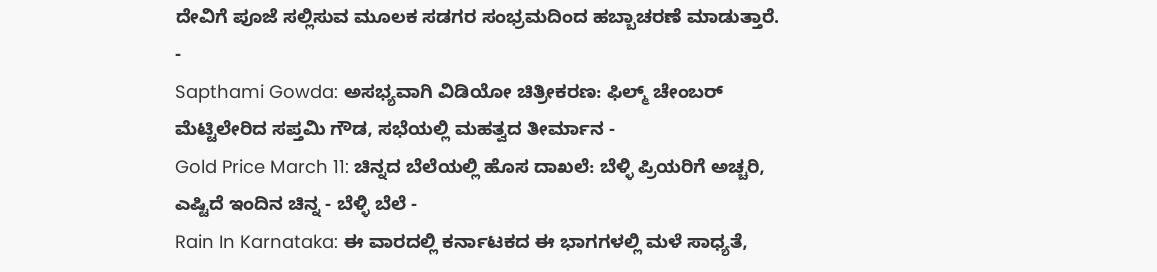ದೇವಿಗೆ ಪೂಜೆ ಸಲ್ಲಿಸುವ ಮೂಲಕ ಸಡಗರ ಸಂಭ್ರಮದಿಂದ ಹಬ್ಬಾಚರಣೆ ಮಾಡುತ್ತಾರೆ.
-
Sapthami Gowda: ಅಸಭ್ಯವಾಗಿ ವಿಡಿಯೋ ಚಿತ್ರೀಕರಣ: ಫಿಲ್ಮ್ ಚೇಂಬರ್ ಮೆಟ್ಟಿಲೇರಿದ ಸಪ್ತಮಿ ಗೌಡ, ಸಭೆಯಲ್ಲಿ ಮಹತ್ವದ ತೀರ್ಮಾನ -
Gold Price March 11: ಚಿನ್ನದ ಬೆಲೆಯಲ್ಲಿ ಹೊಸ ದಾಖಲೆ: ಬೆಳ್ಳಿ ಪ್ರಿಯರಿಗೆ ಅಚ್ಚರಿ, ಎಷ್ಟಿದೆ ಇಂದಿನ ಚಿನ್ನ - ಬೆಳ್ಳಿ ಬೆಲೆ -
Rain In Karnataka: ಈ ವಾರದಲ್ಲಿ ಕರ್ನಾಟಕದ ಈ ಭಾಗಗಳಲ್ಲಿ ಮಳೆ ಸಾಧ್ಯತೆ,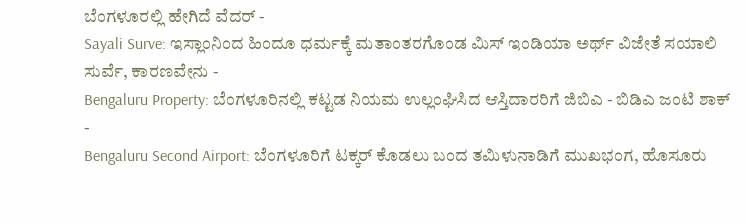ಬೆಂಗಳೂರಲ್ಲಿ ಹೇಗಿದೆ ವೆದರ್ -
Sayali Surve: ಇಸ್ಲಾಂನಿಂದ ಹಿಂದೂ ಧರ್ಮಕ್ಕೆ ಮತಾಂತರಗೊಂಡ ಮಿಸ್ ಇಂಡಿಯಾ ಅರ್ಥ್ ವಿಜೇತೆ ಸಯಾಲಿ ಸುರ್ವೆ, ಕಾರಣವೇನು -
Bengaluru Property: ಬೆಂಗಳೂರಿನಲ್ಲಿ ಕಟ್ಟಡ ನಿಯಮ ಉಲ್ಲಂಘಿಸಿದ ಆಸ್ತಿದಾರರಿಗೆ ಜಿಬಿಎ - ಬಿಡಿಎ ಜಂಟಿ ಶಾಕ್ -
Bengaluru Second Airport: ಬೆಂಗಳೂರಿಗೆ ಟಕ್ಕರ್ ಕೊಡಲು ಬಂದ ತಮಿಳುನಾಡಿಗೆ ಮುಖಭಂಗ, ಹೊಸೂರು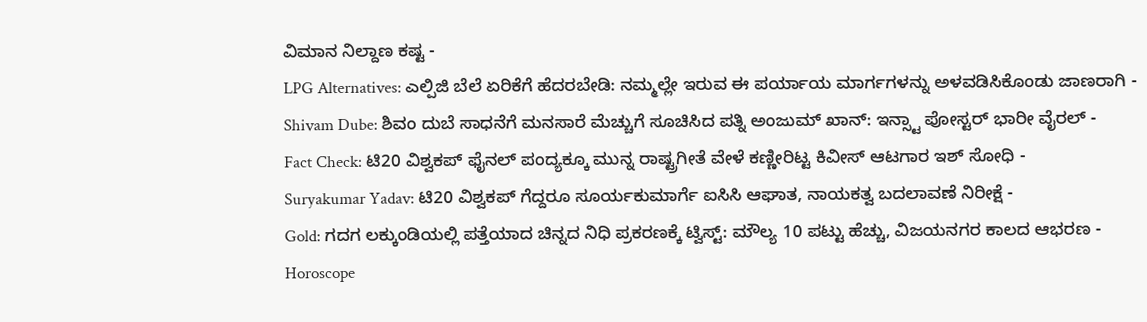ವಿಮಾನ ನಿಲ್ದಾಣ ಕಷ್ಟ -
LPG Alternatives: ಎಲ್ಪಿಜಿ ಬೆಲೆ ಏರಿಕೆಗೆ ಹೆದರಬೇಡಿ: ನಮ್ಮಲ್ಲೇ ಇರುವ ಈ ಪರ್ಯಾಯ ಮಾರ್ಗಗಳನ್ನು ಅಳವಡಿಸಿಕೊಂಡು ಜಾಣರಾಗಿ -
Shivam Dube: ಶಿವಂ ದುಬೆ ಸಾಧನೆಗೆ ಮನಸಾರೆ ಮೆಚ್ಚುಗೆ ಸೂಚಿಸಿದ ಪತ್ನಿ ಅಂಜುಮ್ ಖಾನ್: ಇನ್ಸ್ಟಾ ಪೋಸ್ಟರ್ ಭಾರೀ ವೈರಲ್ -
Fact Check: ಟಿ20 ವಿಶ್ವಕಪ್ ಫೈನಲ್ ಪಂದ್ಯಕ್ಕೂ ಮುನ್ನ ರಾಷ್ಟ್ರಗೀತೆ ವೇಳೆ ಕಣ್ಣೀರಿಟ್ಟ ಕಿವೀಸ್ ಆಟಗಾರ ಇಶ್ ಸೋಧಿ -
Suryakumar Yadav: ಟಿ20 ವಿಶ್ವಕಪ್ ಗೆದ್ದರೂ ಸೂರ್ಯಕುಮಾರ್ಗೆ ಐಸಿಸಿ ಆಘಾತ, ನಾಯಕತ್ವ ಬದಲಾವಣೆ ನಿರೀಕ್ಷೆ -
Gold: ಗದಗ ಲಕ್ಕುಂಡಿಯಲ್ಲಿ ಪತ್ತೆಯಾದ ಚಿನ್ನದ ನಿಧಿ ಪ್ರಕರಣಕ್ಕೆ ಟ್ವಿಸ್ಟ್: ಮೌಲ್ಯ 10 ಪಟ್ಟು ಹೆಚ್ಚು, ವಿಜಯನಗರ ಕಾಲದ ಆಭರಣ -
Horoscope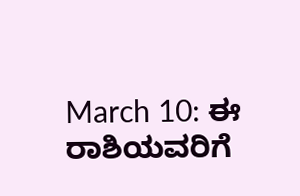March 10: ಈ ರಾಶಿಯವರಿಗೆ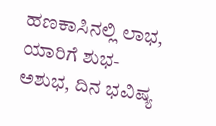ಹಣಕಾಸಿನಲ್ಲಿ ಲಾಭ, ಯಾರಿಗೆ ಶುಭ-ಅಶುಭ, ದಿನ ಭವಿಷ್ಯ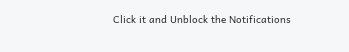Click it and Unblock the Notifications